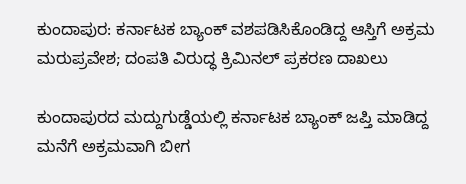ಕುಂದಾಪುರ: ಕರ್ನಾಟಕ ಬ್ಯಾಂಕ್ ವಶಪಡಿಸಿಕೊಂಡಿದ್ದ ಆಸ್ತಿಗೆ ಅಕ್ರಮ ಮರುಪ್ರವೇಶ; ದಂಪತಿ ವಿರುದ್ಧ ಕ್ರಿಮಿನಲ್ ಪ್ರಕರಣ ದಾಖಲು

ಕುಂದಾಪುರದ ಮದ್ದುಗುಡ್ಡೆಯಲ್ಲಿ ಕರ್ನಾಟಕ ಬ್ಯಾಂಕ್ ಜಪ್ತಿ ಮಾಡಿದ್ದ ಮನೆಗೆ ಅಕ್ರಮವಾಗಿ ಬೀಗ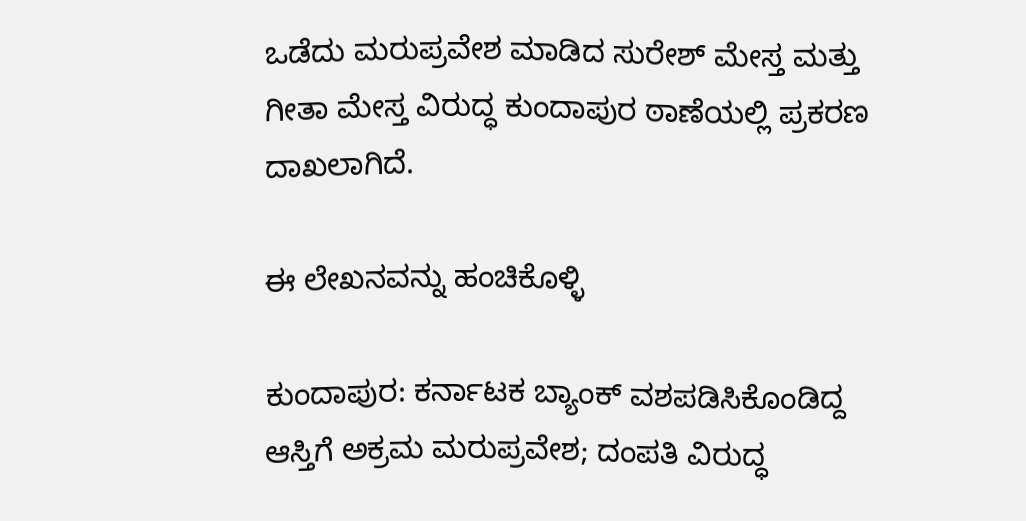ಒಡೆದು ಮರುಪ್ರವೇಶ ಮಾಡಿದ ಸುರೇಶ್ ಮೇಸ್ತ ಮತ್ತು ಗೀತಾ ಮೇಸ್ತ ವಿರುದ್ಧ ಕುಂದಾಪುರ ಠಾಣೆಯಲ್ಲಿ ಪ್ರಕರಣ ದಾಖಲಾಗಿದೆ.

ಈ ಲೇಖನವನ್ನು ಹಂಚಿಕೊಳ್ಳಿ

ಕುಂದಾಪುರ: ಕರ್ನಾಟಕ ಬ್ಯಾಂಕ್ ವಶಪಡಿಸಿಕೊಂಡಿದ್ದ ಆಸ್ತಿಗೆ ಅಕ್ರಮ ಮರುಪ್ರವೇಶ; ದಂಪತಿ ವಿರುದ್ಧ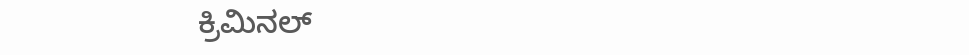ಕ್ರಿಮಿನಲ್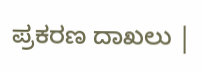ಪ್ರಕರಣ ದಾಖಲು |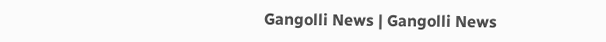Gangolli News | Gangolli News